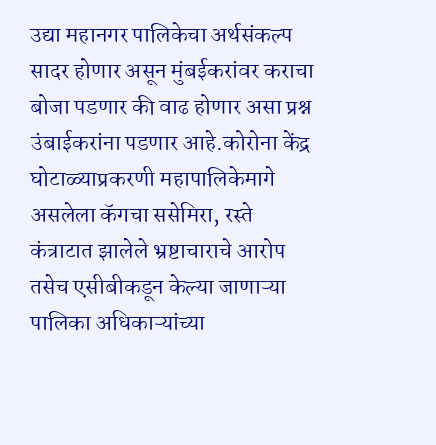उद्या महानगर पालिकेचा अर्थसंकल्प सादर होणार असून मुंबईकरांवर कराचा बोजा पडणार की वाढ होणार असा प्रश्न उंबाईकरांना पडणार आहे.कोरोना केंद्र घोटाळ्याप्रकरणी महापालिकेमागे असलेला कॅगचा ससेमिरा, रस्ते कंत्राटात झालेले भ्रष्टाचाराचे आरोप तसेच एसीबीकडून केल्या जाणाऱ्या पालिका अधिकाऱ्यांच्या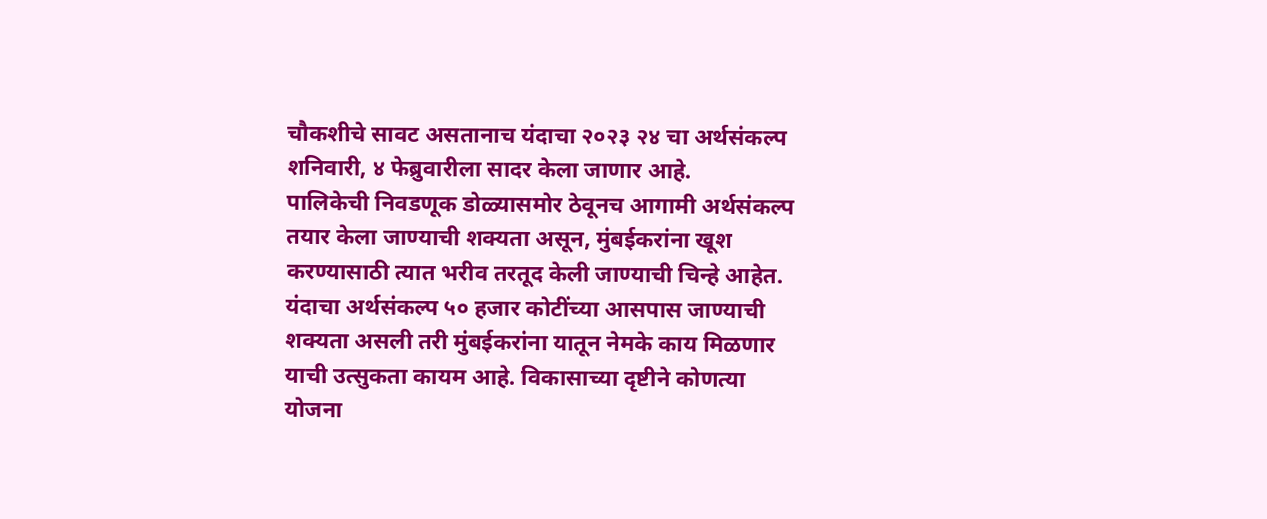चौकशीचे सावट असतानाच यंदाचा २०२३ २४ चा अर्थसंकल्प शनिवारी, ४ फेब्रुवारीला सादर केला जाणार आहे.
पालिकेची निवडणूक डोळ्यासमोर ठेवूनच आगामी अर्थसंकल्प तयार केला जाण्याची शक्यता असून, मुंबईकरांना खूश करण्यासाठी त्यात भरीव तरतूद केली जाण्याची चिन्हे आहेत. यंदाचा अर्थसंकल्प ५० हजार कोटींच्या आसपास जाण्याची शक्यता असली तरी मुंबईकरांना यातून नेमके काय मिळणार याची उत्सुकता कायम आहे. विकासाच्या दृष्टीने कोणत्या योजना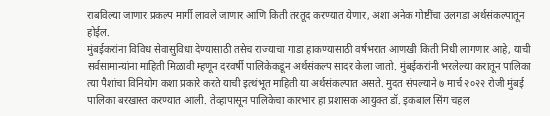राबविल्या जाणार प्रकल्प मार्गी लावले जाणार आणि किती तरतूद करण्यात येणार, अशा अनेक गोष्टींचा उलगडा अर्थसंकल्पातून होईल.
मुंबईकरांना विविध सेवासुविधा देण्यासाठी तसेच राज्याचा गाडा हाकण्यासाठी वर्षभरात आणखी किती निधी लागणार आहे, याची सर्वसामान्यांना माहिती मिळावी म्हणून दरवर्षी पालिकेकडून अर्थसंकल्प सादर केला जातो. मुंबईकरांनी भरलेल्या करातून पालिका त्या पैशांचा विनियोग कशा प्रकारे करते याची इत्थंभूत माहिती या अर्थसंकल्पात असते. मुदत संपल्याने ७ मार्च २०२२ रोजी मुंबई पालिका बरखास्त करण्यात आली. तेव्हापासून पालिकेचा कारभार हा प्रशासक आयुक्त डॉ. इकबाल सिंग चहल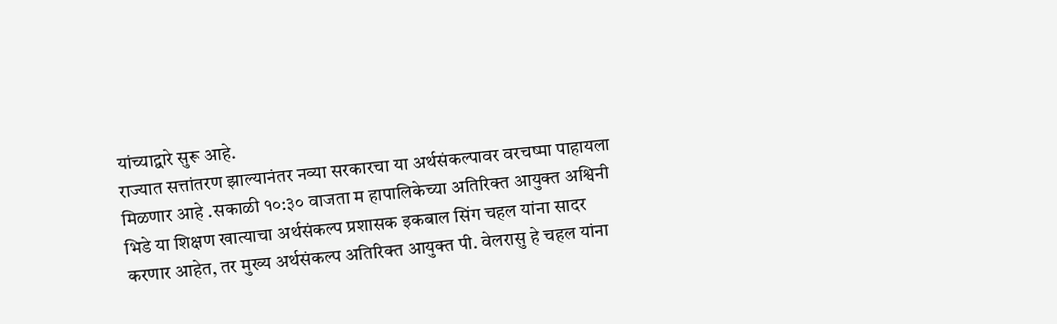यांच्याद्वारे सुरू आहे.
राज्यात सत्तांतरण झाल्यानंतर नव्या सरकारचा या अर्थसंकल्पावर वरचष्मा पाहायला मिळणार आहे .सकाळी १०:३० वाजता म हापालिकेच्या अतिरिक्त आयुक्त अश्विनी भिडे या शिक्षण खात्याचा अर्थसंकल्प प्रशासक इकबाल सिंग चहल यांना सादर करणार आहेत, तर मुख्य अर्थसंकल्प अतिरिक्त आयुक्त पी. वेलरासु हे चहल यांना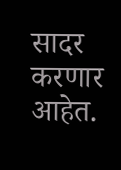सादर करणार आहेत.